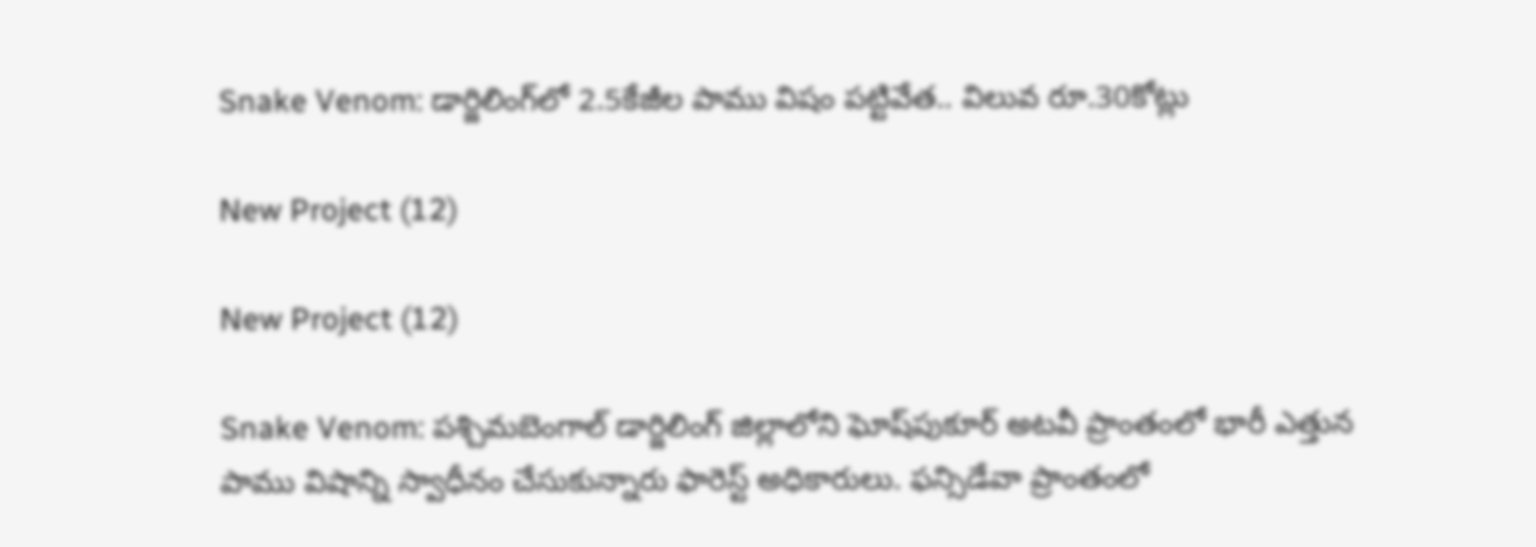Snake Venom: డార్జిలింగ్‌లో 2.5కేజీల పాము విషం పట్టివేత.. విలువ రూ.30కోట్లు

New Project (12)

New Project (12)

Snake Venom: పశ్చిమబెంగాల్‌ డార్జిలింగ్‌ జిల్లాలోని ఘోష్‌పుకూర్‌ అటవీ ప్రాంతంలో భారీ ఎత్తున పాము విషాన్ని స్వాధీనం చేసుకున్నారు ఫారెస్ట్ అధికారులు. ఫన్సిడేవా ప్రాంతంలో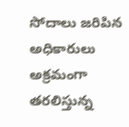సోదాలు జరిపిన అధికారులు అక్రమంగా తరలిస్తున్న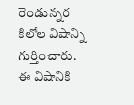రెండున్నర కిలోల విషాన్ని గుర్తించారు. ఈ విషానికి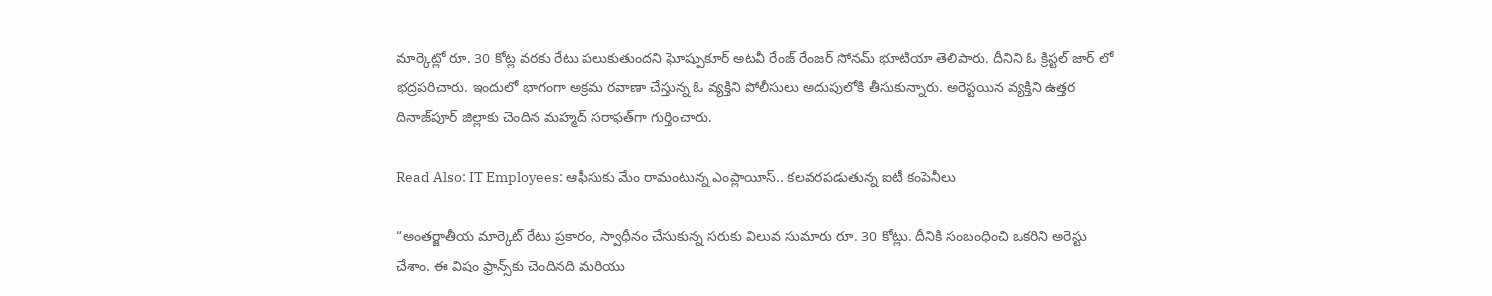మార్కెట్లో రూ. 30 కోట్ల వరకు రేటు పలుకుతుందని ఘోష్పుకూర్ అటవీ రేంజ్ రేంజర్ సోనమ్ భూటియా తెలిపారు. దీనిని ఓ క్రిస్టల్ జార్ లో భద్రపరిచారు. ఇందులో భాగంగా అక్రమ రవాణా చేస్తున్న ఓ వ్యక్తిని పోలీసులు అదుపులోకి తీసుకున్నారు. అరెస్టయిన వ్యక్తిని ఉత్తర దినాజ్‌పూర్ జిల్లాకు చెందిన మహ్మద్ సరాఫత్‌గా గుర్తించారు.

Read Also: IT Employees: ఆఫీసుకు మేం రామంటున్న ఎంప్లాయీస్.. కలవరపడుతున్న ఐటీ కంపెనీలు

“అంతర్జాతీయ మార్కెట్ రేటు ప్రకారం, స్వాధీనం చేసుకున్న సరుకు విలువ సుమారు రూ. 30 కోట్లు. దీనికి సంబంధించి ఒకరిని అరెస్టు చేశాం. ఈ విషం ఫ్రాన్స్‌కు చెందినది మరియు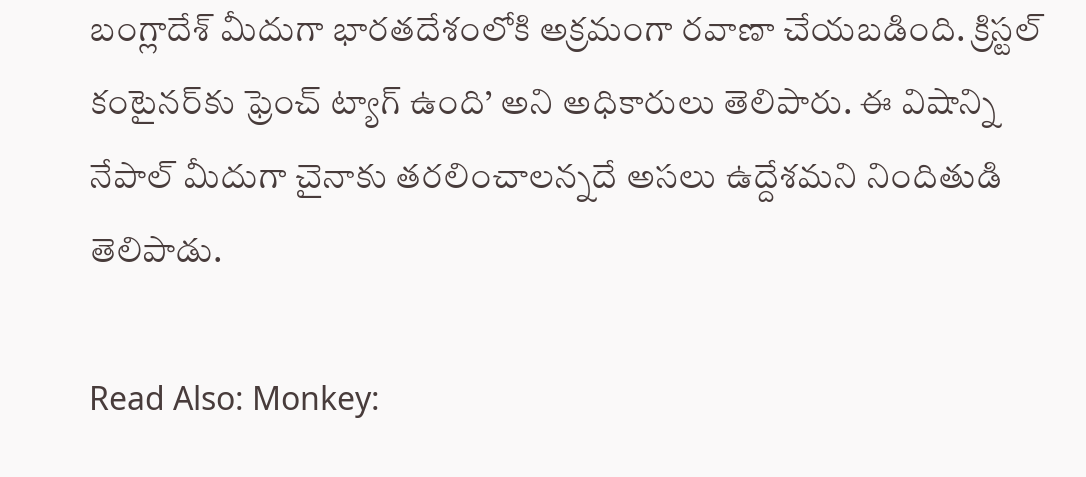బంగ్లాదేశ్ మీదుగా భారతదేశంలోకి అక్రమంగా రవాణా చేయబడింది. క్రిస్టల్ కంటైనర్‌కు ఫ్రెంచ్ ట్యాగ్ ఉంది’ అని అధికారులు తెలిపారు. ఈ విషాన్ని నేపాల్ మీదుగా చైనాకు తరలించాలన్నదే అసలు ఉద్దేశమని నిందితుడి తెలిపాడు.

Read Also: Monkey: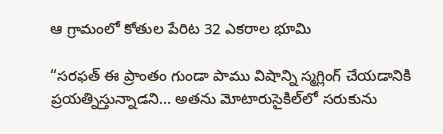ఆ గ్రామంలో కోతుల పేరిట 32 ఎకరాల భూమి

“సరఫత్ ఈ ప్రాంతం గుండా పాము విషాన్ని స్మగ్లింగ్ చేయడానికి ప్రయత్నిస్తున్నాడని… అతను మోటారుసైకిల్‌లో సరుకును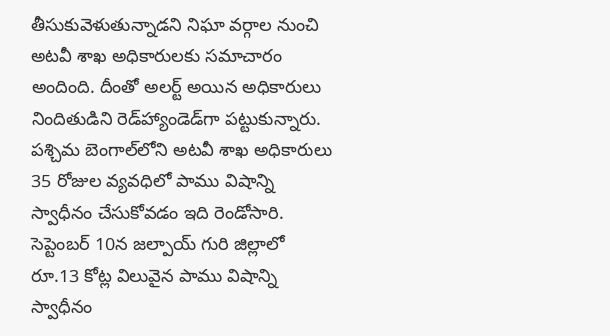తీసుకువెళుతున్నాడని నిఘా వర్గాల నుంచి అటవీ శాఖ అధికారులకు సమాచారం అందింది. దీంతో అలర్ట్ అయిన అధికారులు నిందితుడిని రెడ్‌హ్యాండెడ్‌గా పట్టుకున్నారు. పశ్చిమ బెంగాల్‌లోని అటవీ శాఖ అధికారులు 35 రోజుల వ్యవధిలో పాము విషాన్ని స్వాధీనం చేసుకోవడం ఇది రెండోసారి. సెప్టెంబర్ 10న జల్పాయ్ గురి జిల్లాలో రూ.13 కోట్ల విలువైన పాము విషాన్ని స్వాధీనం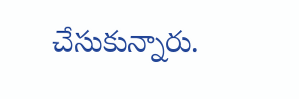చేసుకున్నారు.